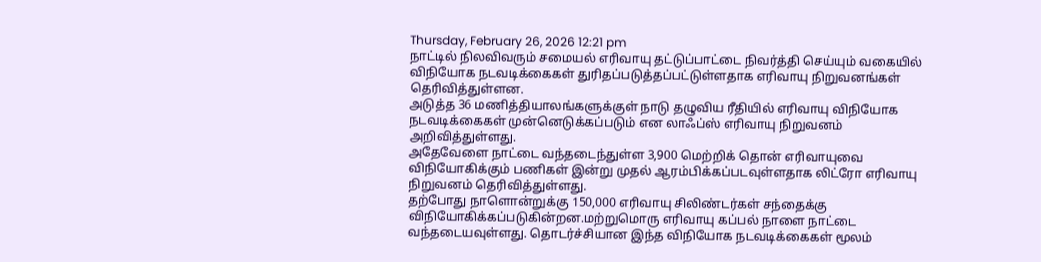Thursday, February 26, 2026 12:21 pm
நாட்டில் நிலவிவரும் சமையல் எரிவாயு தட்டுப்பாட்டை நிவர்த்தி செய்யும் வகையில் விநியோக நடவடிக்கைகள் துரிதப்படுத்தப்பட்டுள்ளதாக எரிவாயு நிறுவனங்கள் தெரிவித்துள்ளன.
அடுத்த 36 மணித்தியாலங்களுக்குள் நாடு தழுவிய ரீதியில் எரிவாயு விநியோக நடவடிக்கைகள் முன்னெடுக்கப்படும் என லாஃப்ஸ் எரிவாயு நிறுவனம் அறிவித்துள்ளது.
அதேவேளை நாட்டை வந்தடைந்துள்ள 3,900 மெற்றிக் தொன் எரிவாயுவை விநியோகிக்கும் பணிகள் இன்று முதல் ஆரம்பிக்கப்படவுள்ளதாக லிட்ரோ எரிவாயு நிறுவனம் தெரிவித்துள்ளது.
தற்போது நாளொன்றுக்கு 150,000 எரிவாயு சிலிண்டர்கள் சந்தைக்கு விநியோகிக்கப்படுகின்றன.மற்றுமொரு எரிவாயு கப்பல் நாளை நாட்டை வந்தடையவுள்ளது. தொடர்ச்சியான இந்த விநியோக நடவடிக்கைகள் மூலம்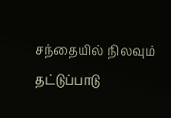சந்தையில் நிலவும் தட்டுப்பாடு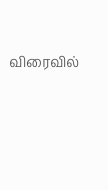விரைவில்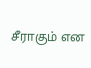சீராகும் என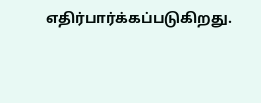எதிர்பார்க்கப்படுகிறது.